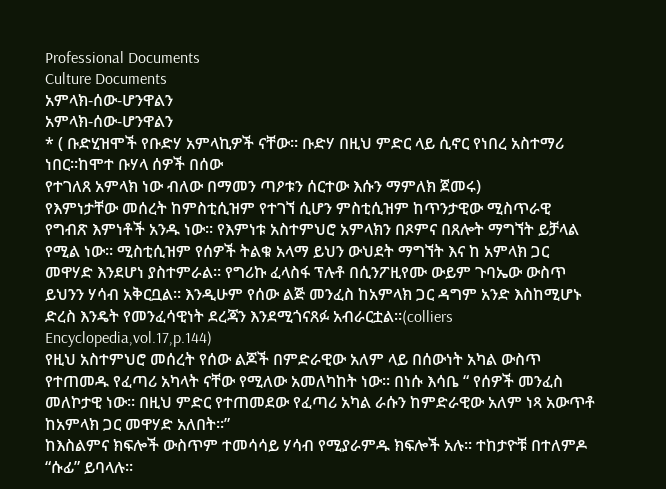Professional Documents
Culture Documents
አምላክ-ሰው-ሆንዋልን
አምላክ-ሰው-ሆንዋልን
* ( ቡድሂዝሞች የቡድሃ አምላኪዎች ናቸው። ቡድሃ በዚህ ምድር ላይ ሲኖር የነበረ አስተማሪ ነበር።ከሞተ ቡሃላ ሰዎች በሰው
የተገለጸ አምላክ ነው ብለው በማመን ጣዖቱን ሰርተው እሱን ማምለክ ጀመሩ)
የእምነታቸው መሰረት ከምስቲሲዝም የተገኘ ሲሆን ምስቲሲዝም ከጥንታዊው ሚስጥራዊ
የግብጽ እምነቶች አንዱ ነው። የእምነቱ አስተምህሮ አምላክን በጾምና በጸሎት ማግኘት ይቻላል
የሚል ነው። ሚስቲሲዝም የሰዎች ትልቁ አላማ ይህን ውህደት ማግኘት እና ከ አምላክ ጋር
መዋሃድ እንደሆነ ያስተምራል። የግሪኩ ፈላስፋ ፕሉቶ በሲንፖዚየሙ ውይም ጉባኤው ውስጥ
ይህንን ሃሳብ አቅርቧል። እንዲሁም የሰው ልጅ መንፈስ ከአምላክ ጋር ዳግም አንድ እስከሚሆኑ
ድረስ እንዴት የመንፈሳዊነት ደረጃን እንደሚጎናጸፉ አብራርቷል።(colliers
Encyclopedia,vol.17,p.144)
የዚህ አስተምህሮ መሰረት የሰው ልጆች በምድራዊው አለም ላይ በሰውነት አካል ውስጥ
የተጠመዱ የፈጣሪ አካላት ናቸው የሚለው አመለካከት ነው። በነሱ እሳቤ “ የሰዎች መንፈስ
መለኮታዊ ነው። በዚህ ምድር የተጠመደው የፈጣሪ አካል ራሱን ከምድራዊው አለም ነጻ አውጥቶ
ከአምላክ ጋር መዋሃድ አለበት።”
ከእስልምና ክፍሎች ውስጥም ተመሳሳይ ሃሳብ የሚያራምዱ ክፍሎች አሉ። ተከታዮቹ በተለምዶ
“ሱፊ” ይባላሉ።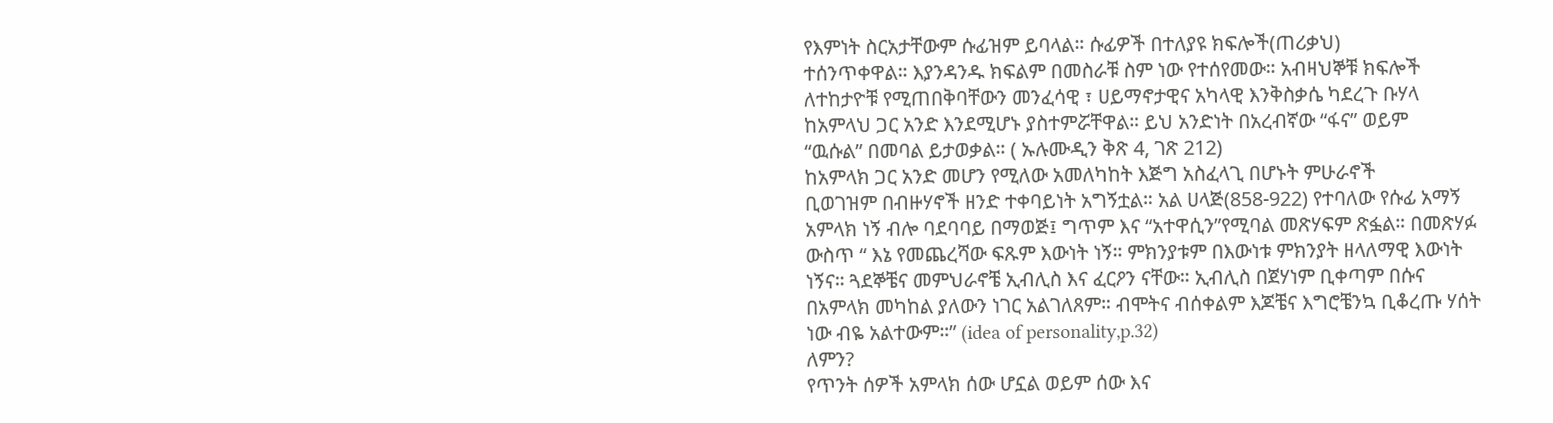የእምነት ስርአታቸውም ሱፊዝም ይባላል። ሱፊዎች በተለያዩ ክፍሎች(ጠሪቃህ)
ተሰንጥቀዋል። እያንዳንዱ ክፍልም በመስራቹ ስም ነው የተሰየመው። አብዛህኞቹ ክፍሎች
ለተከታዮቹ የሚጠበቅባቸውን መንፈሳዊ ፣ ሀይማኖታዊና አካላዊ እንቅስቃሴ ካደረጉ ቡሃላ
ከአምላህ ጋር አንድ እንደሚሆኑ ያስተምሯቸዋል። ይህ አንድነት በአረብኛው “ፋና” ወይም
“ዉሱል” በመባል ይታወቃል። ( ኡሉሙዲን ቅጽ 4, ገጽ 212)
ከአምላክ ጋር አንድ መሆን የሚለው አመለካከት እጅግ አስፈላጊ በሆኑት ምሁራኖች
ቢወገዝም በብዙሃኖች ዘንድ ተቀባይነት አግኝቷል። አል ሀላጅ(858-922) የተባለው የሱፊ አማኝ
አምላክ ነኝ ብሎ ባደባባይ በማወጅ፤ ግጥም እና “አተዋሲን”የሚባል መጽሃፍም ጽፏል። በመጽሃፉ
ውስጥ “ እኔ የመጨረሻው ፍጹም እውነት ነኝ። ምክንያቱም በእውነቱ ምክንያት ዘላለማዊ እውነት
ነኝና። ጓደኞቼና መምህራኖቼ ኢብሊስ እና ፈርዖን ናቸው። ኢብሊስ በጀሃነም ቢቀጣም በሱና
በአምላክ መካከል ያለውን ነገር አልገለጸም። ብሞትና ብሰቀልም እጆቼና እግሮቼንኳ ቢቆረጡ ሃሰት
ነው ብዬ አልተውም።” (idea of personality,p.32)
ለምን?
የጥንት ሰዎች አምላክ ሰው ሆኗል ወይም ሰው እና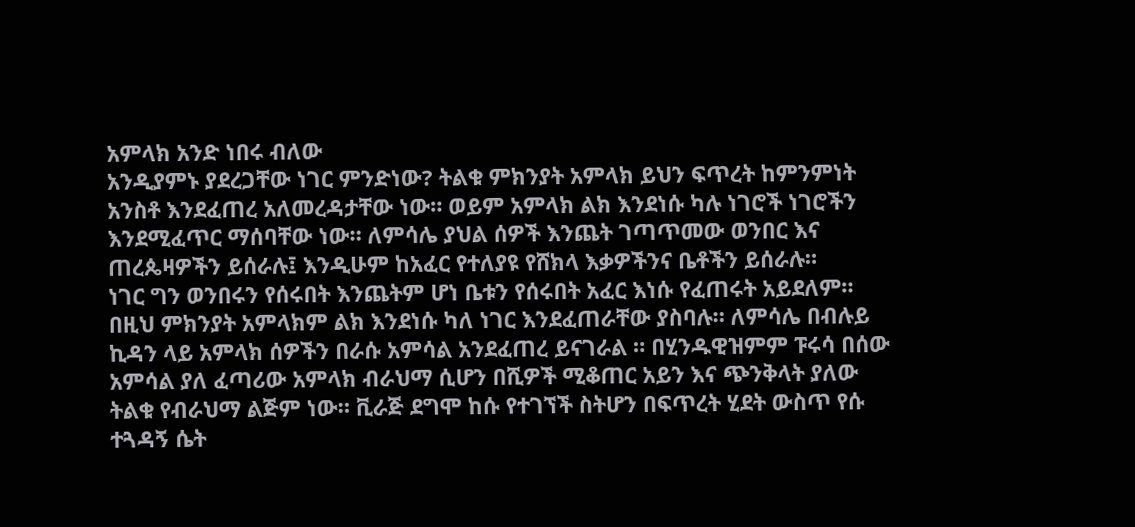አምላክ አንድ ነበሩ ብለው
አንዲያምኑ ያደረጋቸው ነገር ምንድነው? ትልቁ ምክንያት አምላክ ይህን ፍጥረት ከምንምነት
አንስቶ እንደፈጠረ አለመረዳታቸው ነው። ወይም አምላክ ልክ እንደነሱ ካሉ ነገሮች ነገሮችን
እንደሚፈጥር ማሰባቸው ነው። ለምሳሌ ያህል ሰዎች እንጨት ገጣጥመው ወንበር እና
ጠረጴዛዎችን ይሰራሉ፤ እንዲሁም ከአፈር የተለያዩ የሸክላ እቃዎችንና ቤቶችን ይሰራሉ።
ነገር ግን ወንበሩን የሰሩበት እንጨትም ሆነ ቤቱን የሰሩበት አፈር እነሱ የፈጠሩት አይደለም።
በዚህ ምክንያት አምላክም ልክ እንደነሱ ካለ ነገር እንደፈጠራቸው ያስባሉ። ለምሳሌ በብሉይ
ኪዳን ላይ አምላክ ሰዎችን በራሱ አምሳል አንደፈጠረ ይናገራል ። በሂንዱዊዝምም ፑሩሳ በሰው
አምሳል ያለ ፈጣሪው አምላክ ብራህማ ሲሆን በሺዎች ሚቆጠር አይን እና ጭንቅላት ያለው
ትልቁ የብራህማ ልጅም ነው። ቪራጅ ደግሞ ከሱ የተገኘች ስትሆን በፍጥረት ሂደት ውስጥ የሱ
ተጓዳኝ ሴት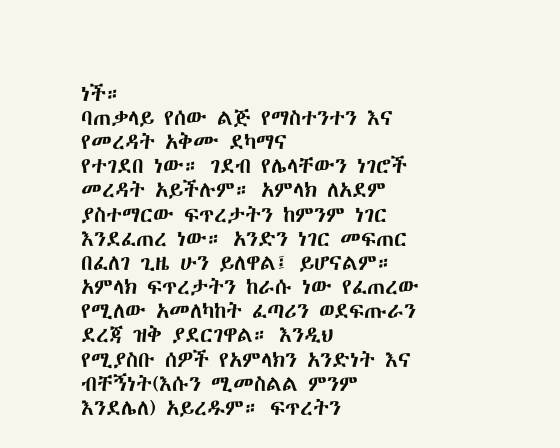ነች።
ባጠቃላይ የሰው ልጅ የማስተንተን እና የመረዳት አቅሙ ደካማና
የተገደበ ነው። ገደብ የሌላቸውን ነገሮች መረዳት አይችሉም። አምላክ ለአደም
ያስተማርው ፍጥረታትን ከምንም ነገር እንደፈጠረ ነው። አንድን ነገር መፍጠር
በፈለገ ጊዜ ሁን ይለዋል፤ ይሆናልም። አምላክ ፍጥረታትን ከራሱ ነው የፈጠረው
የሚለው አመለካከት ፈጣሪን ወደፍጡራን ደረጃ ዝቅ ያደርገዋል። እንዲህ
የሚያስቡ ሰዎች የአምላክን አንድነት እና ብቸኝነት(እሱን ሚመስልል ምንም
እንደሌለ) አይረዱም። ፍጥረትን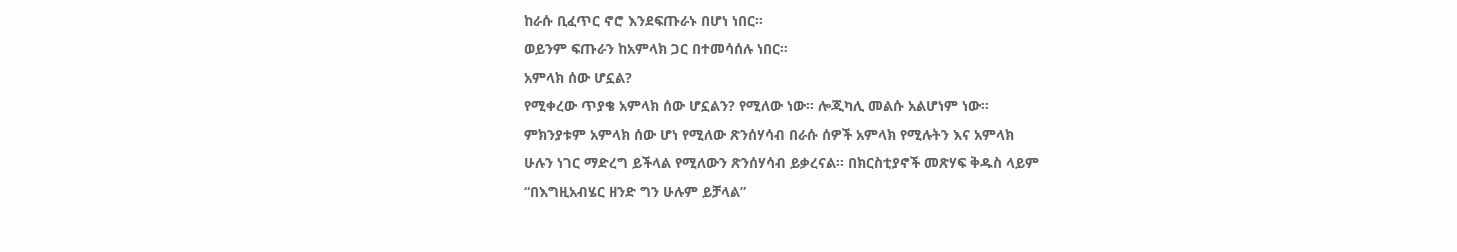ከራሱ ቢፈጥር ኖሮ እንደፍጡራኑ በሆነ ነበር።
ወይንም ፍጡራን ከአምላክ ጋር በተመሳሰሉ ነበር።
አምላክ ሰው ሆኗል?
የሚቀረው ጥያቄ አምላክ ሰው ሆኗልን? የሚለው ነው። ሎጂካሊ መልሱ አልሆነም ነው።
ምክንያቱም አምላክ ሰው ሆነ የሚለው ጽንሰሃሳብ በራሱ ሰዎች አምላክ የሚሉትን እና አምላክ
ሁሉን ነገር ማድረግ ይችላል የሚለውን ጽንሰሃሳብ ይቃረናል። በክርስቲያኖች መጽሃፍ ቅዱስ ላይም
“በእግዚአብሄር ዘንድ ግን ሁሉም ይቻላል”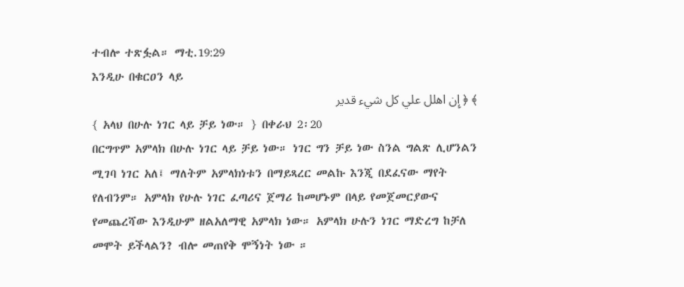ተብሎ ተጽፏል። ማቲ.19:29
እንዲሁ በቁርዐን ላይ
﴾ ﴿ إِن اهلل علي كل شيء قدير
{ አላህ በሁሉ ነገር ላይ ቻይ ነው። } በቀራህ 2፡20
በርግጥም አምላክ በሁሉ ነገር ላይ ቻይ ነው። ነገር ግን ቻይ ነው ስንል ግልጽ ሊሆንልን
ሚገባ ነገር አለ፤ ማለትም አምላክነቱን በማይጻረር መልኩ እንጂ በደፈናው ማየት
የለብንም። አምላክ የሁሉ ነገር ፈጣሪና ጀማሪ ከመሆኑም በላይ የመጀመርያውና
የመጨረሻው እንዲሁም ዘልአለማዊ አምላክ ነው። አምላክ ሁሉን ነገር ማድረግ ከቻለ
መሞት ይችላልን? ብሎ መጠየቅ ሞኝነት ነው ።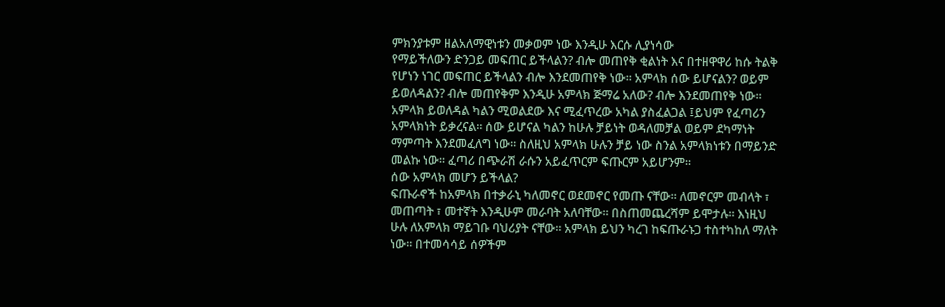ምክንያቱም ዘልአለማዊነቱን መቃወም ነው እንዲሁ እርሱ ሊያነሳው
የማይችለውን ድንጋይ መፍጠር ይችላልን? ብሎ መጠየቅ ቂልነት እና በተዘዋዋሪ ከሱ ትልቅ
የሆነን ነገር መፍጠር ይችላልን ብሎ እንደመጠየቅ ነው። አምላክ ሰው ይሆናልን? ወይም
ይወለዳልን? ብሎ መጠየቅም እንዲሁ አምላክ ጅማሬ አለው? ብሎ እንደመጠየቅ ነው።
አምላክ ይወለዳል ካልን ሚወልደው እና ሚፈጥረው አካል ያስፈልጋል ፤ይህም የፈጣሪን
አምላክነት ይቃረናል። ሰው ይሆናል ካልን ከሁሉ ቻይነት ወዳለመቻል ወይም ደካማነት
ማምጣት እንደመፈለግ ነው። ስለዚህ አምላክ ሁሉን ቻይ ነው ስንል አምላክነቱን በማይንድ
መልኩ ነው። ፈጣሪ በጭራሽ ራሱን አይፈጥርም ፍጡርም አይሆንም።
ሰው አምላክ መሆን ይችላል?
ፍጡራኖች ከአምላክ በተቃራኒ ካለመኖር ወደመኖር የመጡ ናቸው። ለመኖርም መብላት ፣
መጠጣት ፣ መተኛት እንዲሁም መራባት አለባቸው። በስጠመጨረሻም ይሞታሉ። እነዚህ
ሁሉ ለአምላክ ማይገቡ ባህሪያት ናቸው። አምላክ ይህን ካረገ ከፍጡራኑጋ ተስተካከለ ማለት
ነው። በተመሳሳይ ሰዎችም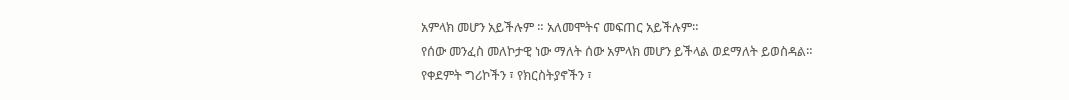አምላክ መሆን አይችሉም ። አለመሞትና መፍጠር አይችሉም።
የሰው መንፈስ መለኮታዊ ነው ማለት ሰው አምላክ መሆን ይችላል ወደማለት ይወስዳል።
የቀደምት ግሪኮችን ፣ የክርስትያኖችን ፣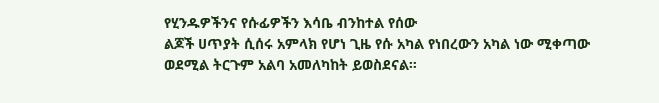የሂንዱዎችንና የሱፊዎችን እሳቤ ብንከተል የሰው
ልጆች ሀጥያት ሲሰሩ አምላክ የሆነ ጊዜ የሱ አካል የነበረውን አካል ነው ሚቀጣው
ወደሚል ትርጉም አልባ አመለካከት ይወስደናል።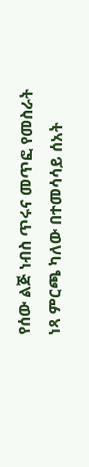የሰው ልጅ ነብስ ጥሩና መጥፎ የመስራት
ነጻ ምርጫ ካለው በተመሳሳይ ሰአት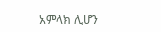አምላክ ሊሆን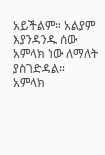አይችልም። አልያም እያንዳንዱ ሰው
አምላክ ነው ለማለት ያስገድዳል።
አምላክ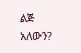ልጅ አለውን?